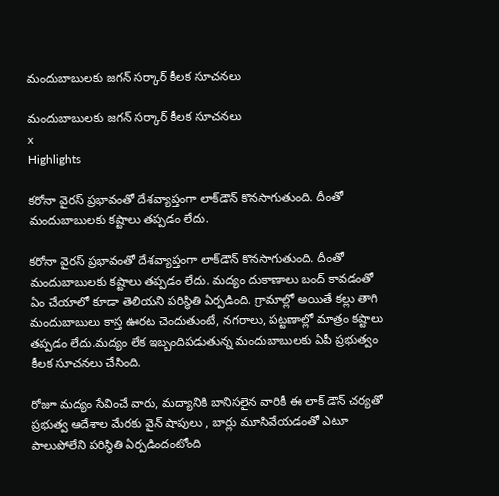మందుబాబులకు జగన్ సర్కార్ కీలక సూచనలు

మందుబాబులకు జగన్ సర్కార్ కీలక సూచనలు
x
Highlights

కరోనా వైరస్ ప్రభావంతో దేశవ్యాప్తంగా లాక్‌డౌన్‌ కొనసాగుతుంది. దీంతో మందుబాబులకు కష్టాలు తప్పడం లేదు.

కరోనా వైరస్ ప్రభావంతో దేశవ్యాప్తంగా లాక్‌డౌన్‌ కొనసాగుతుంది. దీంతో మందుబాబులకు కష్టాలు తప్పడం లేదు. మద్యం దుకాణాలు బంద్ కావడంతో ఏం చేయాలో కూడా తెలియని పరిస్థితి ఏర్పడింది. గ్రామాల్లో అయితే కల్లు తాగి మందుబాబులు కాస్త ఊరట చెందుతుంటే, నగరాలు, పట్టణాల్లో మాత్రం కష్టాలు తప్పడం లేదు.మద్యం లేక ఇబ్బందిపడుతున్న మందుబాబులకు ఏపీ ప్రభుత్వం కీలక సూచనలు చేసింది.

రోజూ మద్యం సేవించే వారు, మద్యానికి బానిసలైన వారికీ ఈ లాక్ డౌన్ చర్యతో ప్రభుత్వ ఆదేశాల మేరకు వైన్ షాపులు , బార్లు మూసివేయడంతో ఎటూ పాలుపోలేని పరిస్థితి ఏర్పడిందంటోంది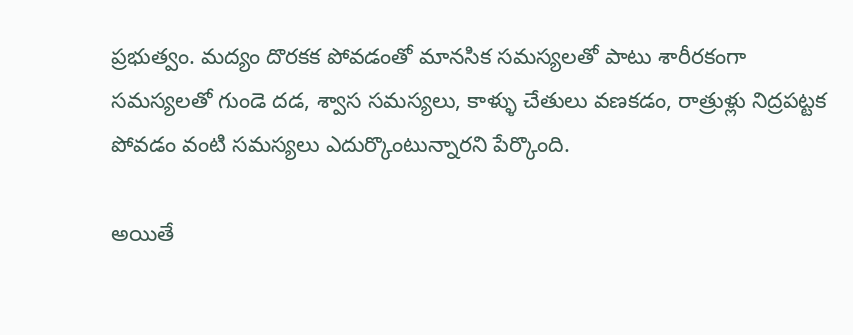ప్రభుత్వం. మద్యం దొరకక పోవడంతో మానసిక సమస్యలతో పాటు శారీరకంగా సమస్యలతో గుండె దడ, శ్వాస సమస్యలు, కాళ్ళు చేతులు వణకడం, రాత్రుళ్లు నిద్రపట్టక పోవడం వంటి సమస్యలు ఎదుర్కొంటున్నారని పేర్కొంది.

అయితే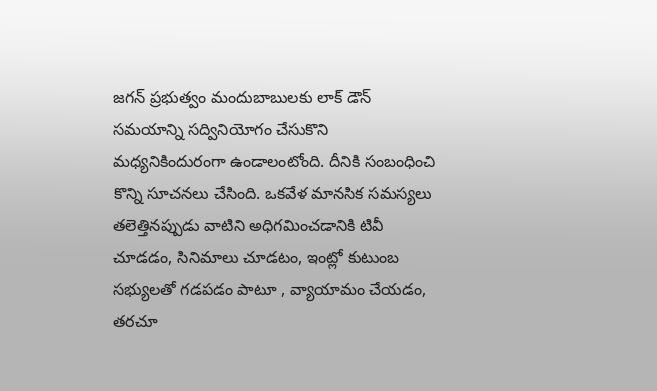జగన్ ప్రభుత్వం మందుబాబులకు లాక్ డౌన్ సమయాన్ని సద్వినియోగం చేసుకొని మధ్యనికిందురంగా ఉండాలంటోంది. దీనికి సంబంధించి కొన్ని సూచనలు చేసింది. ఒకవేళ మానసిక సమస్యలు తలెత్తినప్పుడు వాటిని అధిగమించడానికి టివీ చూడడం, సినిమాలు చూడటం, ఇంట్లో కుటుంబ సభ్యులతో గడపడం పాటూ , వ్యాయామం చేయడం, తరచూ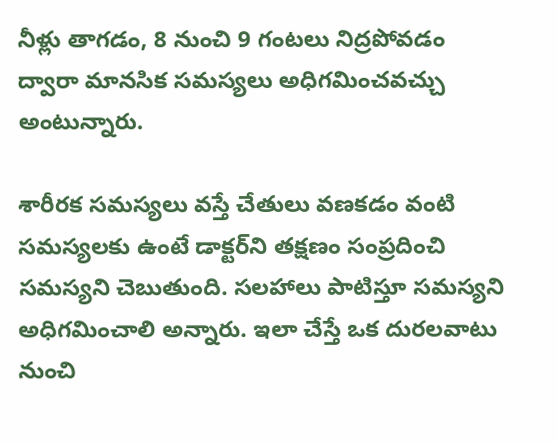నీళ్లు తాగడం, 8 నుంచి 9 గంటలు నిద్రపోవడం ద్వారా మానసిక సమస్యలు అధిగమించవచ్చు అంటున్నారు.

శారీరక సమస్యలు వస్తే చేతులు వణకడం వంటి సమస్యలకు ఉంటే డాక్టర్‌ని తక్షణం సంప్రదించి సమస్యని చెబుతుంది. సలహాలు పాటిస్తూ సమస్యని అధిగమించాలి అన్నారు. ఇలా చేస్తే ఒక దురలవాటు నుంచి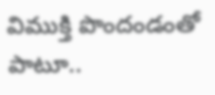విముక్తి పొందండంతో పాటూ..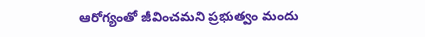ఆరోగ్యంతో జీవించమని ప్రభుత్వం మందు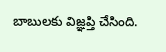బాబులకు విజ్ఞ‌ప్తి చేసింది.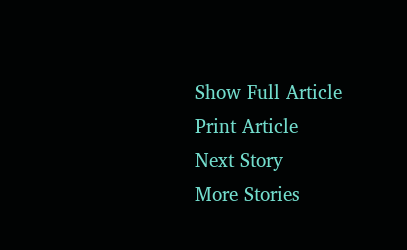Show Full Article
Print Article
Next Story
More Stories